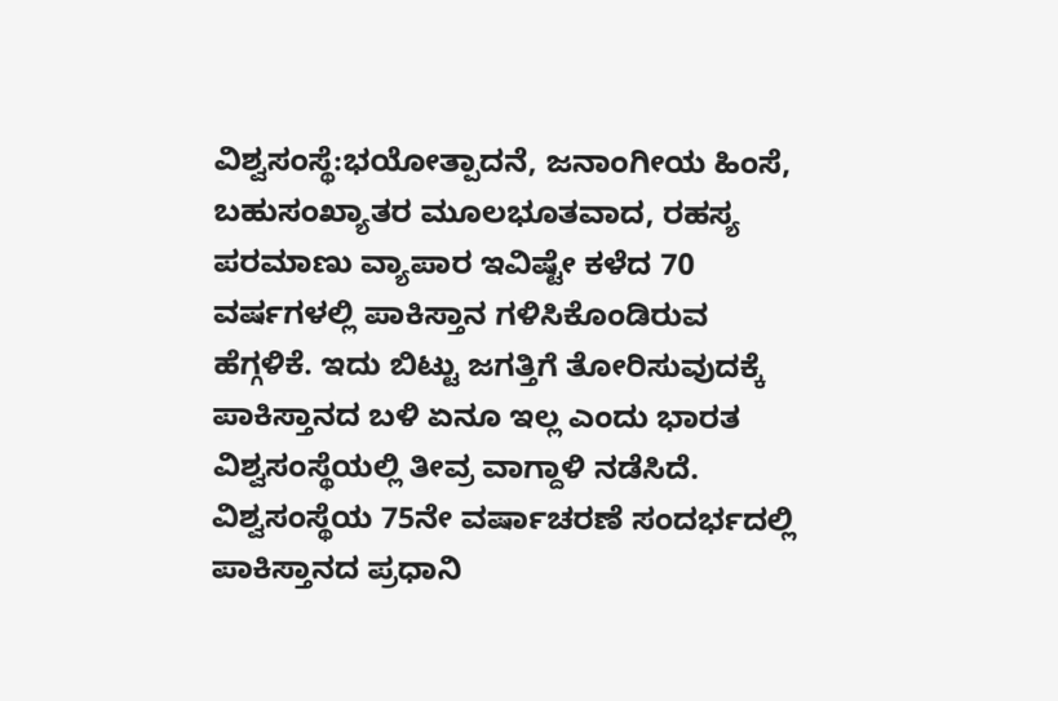ವಿಶ್ವಸಂಸ್ಥೆ:ಭಯೋತ್ಪಾದನೆ, ಜನಾಂಗೀಯ ಹಿಂಸೆ, ಬಹುಸಂಖ್ಯಾತರ ಮೂಲಭೂತವಾದ, ರಹಸ್ಯ ಪರಮಾಣು ವ್ಯಾಪಾರ ಇವಿಷ್ಟೇ ಕಳೆದ 70 ವರ್ಷಗಳಲ್ಲಿ ಪಾಕಿಸ್ತಾನ ಗಳಿಸಿಕೊಂಡಿರುವ ಹೆಗ್ಗಳಿಕೆ. ಇದು ಬಿಟ್ಟು ಜಗತ್ತಿಗೆ ತೋರಿಸುವುದಕ್ಕೆ ಪಾಕಿಸ್ತಾನದ ಬಳಿ ಏನೂ ಇಲ್ಲ ಎಂದು ಭಾರತ ವಿಶ್ವಸಂಸ್ಥೆಯಲ್ಲಿ ತೀವ್ರ ವಾಗ್ದಾಳಿ ನಡೆಸಿದೆ.
ವಿಶ್ವಸಂಸ್ಥೆಯ 75ನೇ ವರ್ಷಾಚರಣೆ ಸಂದರ್ಭದಲ್ಲಿ ಪಾಕಿಸ್ತಾನದ ಪ್ರಧಾನಿ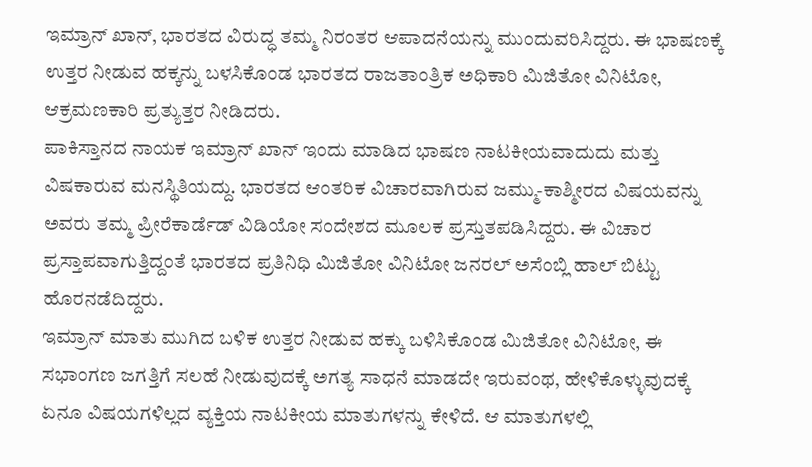ಇಮ್ರಾನ್ ಖಾನ್, ಭಾರತದ ವಿರುದ್ಧ ತಮ್ಮ ನಿರಂತರ ಆಪಾದನೆಯನ್ನು ಮುಂದುವರಿಸಿದ್ದರು. ಈ ಭಾಷಣಕ್ಕೆ ಉತ್ತರ ನೀಡುವ ಹಕ್ಕನ್ನು ಬಳಸಿಕೊಂಡ ಭಾರತದ ರಾಜತಾಂತ್ರಿಕ ಅಧಿಕಾರಿ ಮಿಜಿತೋ ವಿನಿಟೋ, ಆಕ್ರಮಣಕಾರಿ ಪ್ರತ್ಯುತ್ತರ ನೀಡಿದರು.
ಪಾಕಿಸ್ತಾನದ ನಾಯಕ ಇಮ್ರಾನ್ ಖಾನ್ ಇಂದು ಮಾಡಿದ ಭಾಷಣ ನಾಟಕೀಯವಾದುದು ಮತ್ತು ವಿಷಕಾರುವ ಮನಸ್ಥಿತಿಯದ್ದು. ಭಾರತದ ಆಂತರಿಕ ವಿಚಾರವಾಗಿರುವ ಜಮ್ಮು-ಕಾಶ್ಮೀರದ ವಿಷಯವನ್ನು ಅವರು ತಮ್ಮ ಪ್ರೀರೆಕಾರ್ಡೆಡ್ ವಿಡಿಯೋ ಸಂದೇಶದ ಮೂಲಕ ಪ್ರಸ್ತುತಪಡಿಸಿದ್ದರು. ಈ ವಿಚಾರ ಪ್ರಸ್ತಾಪವಾಗುತ್ತಿದ್ದಂತೆ ಭಾರತದ ಪ್ರತಿನಿಧಿ ಮಿಜಿತೋ ವಿನಿಟೋ ಜನರಲ್ ಅಸೆಂಬ್ಲಿ ಹಾಲ್ ಬಿಟ್ಟು ಹೊರನಡೆದಿದ್ದರು.
ಇಮ್ರಾನ್ ಮಾತು ಮುಗಿದ ಬಳಿಕ ಉತ್ತರ ನೀಡುವ ಹಕ್ಕು ಬಳಿಸಿಕೊಂಡ ಮಿಜಿತೋ ವಿನಿಟೋ, ಈ ಸಭಾಂಗಣ ಜಗತ್ತಿಗೆ ಸಲಹೆ ನೀಡುವುದಕ್ಕೆ ಅಗತ್ಯ ಸಾಧನೆ ಮಾಡದೇ ಇರುವಂಥ, ಹೇಳಿಕೊಳ್ಳುವುದಕ್ಕೆ ಏನೂ ವಿಷಯಗಳಿಲ್ಲದ ವ್ಯಕ್ತಿಯ ನಾಟಕೀಯ ಮಾತುಗಳನ್ನು ಕೇಳಿದೆ. ಆ ಮಾತುಗಳಲ್ಲಿ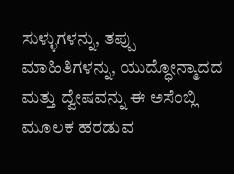ಸುಳ್ಳುಗಳನ್ನು, ತಪ್ಪು ಮಾಹಿತಿಗಳನ್ನು, ಯುದ್ಧೋನ್ಮಾದದ ಮತ್ತು ದ್ವೇಷವನ್ನು ಈ ಅಸೆಂಬ್ಲಿ ಮೂಲಕ ಹರಡುವ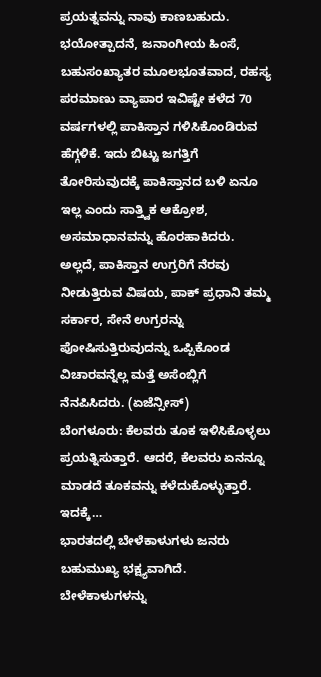ಪ್ರಯತ್ನವನ್ನು ನಾವು ಕಾಣಬಹುದು. ಭಯೋತ್ಪಾದನೆ, ಜನಾಂಗೀಯ ಹಿಂಸೆ, ಬಹುಸಂಖ್ಯಾತರ ಮೂಲಭೂತವಾದ, ರಹಸ್ಯ ಪರಮಾಣು ವ್ಯಾಪಾರ ಇವಿಷ್ಟೇ ಕಳೆದ 70 ವರ್ಷಗಳಲ್ಲಿ ಪಾಕಿಸ್ತಾನ ಗಳಿಸಿಕೊಂಡಿರುವ ಹೆಗ್ಗಳಿಕೆ. ಇದು ಬಿಟ್ಟು ಜಗತ್ತಿಗೆ ತೋರಿಸುವುದಕ್ಕೆ ಪಾಕಿಸ್ತಾನದ ಬಳಿ ಏನೂ ಇಲ್ಲ ಎಂದು ಸಾತ್ತ್ವಿಕ ಆಕ್ರೋಶ, ಅಸಮಾಧಾನವನ್ನು ಹೊರಹಾಕಿದರು. ಅಲ್ಲದೆ, ಪಾಕಿಸ್ತಾನ ಉಗ್ರರಿಗೆ ನೆರವು ನೀಡುತ್ತಿರುವ ವಿಷಯ, ಪಾಕ್ ಪ್ರಧಾನಿ ತಮ್ಮ ಸರ್ಕಾರ, ಸೇನೆ ಉಗ್ರರನ್ನು ಪೋಷಿಸುತ್ತಿರುವುದನ್ನು ಒಪ್ಪಿಕೊಂಡ ವಿಚಾರವನ್ನೆಲ್ಲ ಮತ್ತೆ ಅಸೆಂಬ್ಲಿಗೆ ನೆನಪಿಸಿದರು. (ಏಜೆನ್ಸೀಸ್)
ಬೆಂಗಳೂರು: ಕೆಲವರು ತೂಕ ಇಳಿಸಿಕೊಳ್ಳಲು ಪ್ರಯತ್ನಿಸುತ್ತಾರೆ. ಆದರೆ, ಕೆಲವರು ಏನನ್ನೂ ಮಾಡದೆ ತೂಕವನ್ನು ಕಳೆದುಕೊಳ್ಳುತ್ತಾರೆ. ಇದಕ್ಕೆ…
ಭಾರತದಲ್ಲಿ ಬೇಳೆಕಾಳುಗಳು ಜನರು ಬಹುಮುಖ್ಯ ಭಕ್ಷ್ಯವಾಗಿದೆ. ಬೇಳೆಕಾಳುಗಳನ್ನು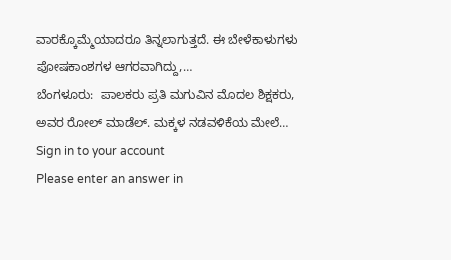ವಾರಕ್ಕೊಮ್ಮೆಯಾದರೂ ತಿನ್ನಲಾಗುತ್ತದೆ. ಈ ಬೇಳೆಕಾಳುಗಳು ಪೋಷಕಾಂಶಗಳ ಆಗರವಾಗಿದ್ದು,…
ಬೆಂಗಳೂರು:  ಪಾಲಕರು ಪ್ರತಿ ಮಗುವಿನ ಮೊದಲ ಶಿಕ್ಷಕರು, ಅವರ ರೋಲ್ ಮಾಡೆಲ್. ಮಕ್ಕಳ ನಡವಳಿಕೆಯ ಮೇಲೆ…
Sign in to your account
Please enter an answer in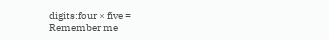digits:four × five =
Remember me